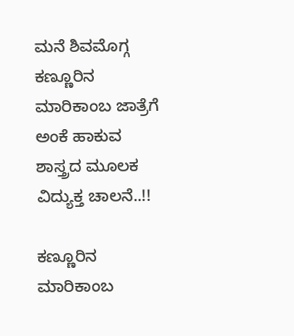ಮನೆ ಶಿವಮೊಗ್ಗ ಕಣ್ಣೂರಿನ ಮಾರಿಕಾಂಬ ಜಾತ್ರೆಗೆ ಅಂಕೆ ಹಾಕುವ ಶಾಸ್ತ್ರದ ಮೂಲಕ ವಿದ್ಯುಕ್ತ ಚಾಲನೆ..!!

ಕಣ್ಣೂರಿನ ಮಾರಿಕಾಂಬ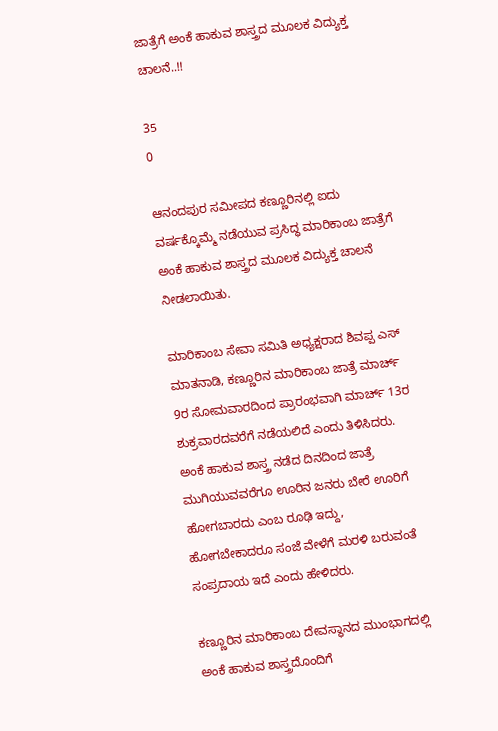ಜಾತ್ರೆಗೆ ಅಂಕೆ ಹಾಕುವ ಶಾಸ್ತ್ರದ ಮೂಲಕ ವಿದ್ಯುಕ್ತ ಚಾಲನೆ..!!

35
0

ಆನಂದಪುರ ಸಮೀಪದ ಕಣ್ಣೂರಿನಲ್ಲಿ ಐದು ವರ್ಷಕ್ಕೊಮ್ಮೆ ನಡೆಯುವ ಪ್ರಸಿದ್ಧ ಮಾರಿಕಾಂಬ ಜಾತ್ರೆಗೆ ಅಂಕೆ ಹಾಕುವ ಶಾಸ್ತ್ರದ ಮೂಲಕ ವಿದ್ಯುಕ್ತ ಚಾಲನೆ ನೀಡಲಾಯಿತು.

ಮಾರಿಕಾಂಬ ಸೇವಾ ಸಮಿತಿ ಅಧ್ಯಕ್ಷರಾದ ಶಿವಪ್ಪ ಎಸ್ ಮಾತನಾಡಿ, ಕಣ್ಣೂರಿನ ಮಾರಿಕಾಂಬ ಜಾತ್ರೆ ಮಾರ್ಚ್ 9ರ ಸೋಮವಾರದಿಂದ ಪ್ರಾರಂಭವಾಗಿ ಮಾರ್ಚ್ 13ರ ಶುಕ್ರವಾರದವರೆಗೆ ನಡೆಯಲಿದೆ ಎಂದು ತಿಳಿಸಿದರು. ಅಂಕೆ ಹಾಕುವ ಶಾಸ್ತ್ರ ನಡೆದ ದಿನದಿಂದ ಜಾತ್ರೆ ಮುಗಿಯುವವರೆಗೂ ಊರಿನ ಜನರು ಬೇರೆ ಊರಿಗೆ ಹೋಗಬಾರದು ಎಂಬ ರೂಢಿ ಇದ್ದು, ಹೋಗಬೇಕಾದರೂ ಸಂಜೆ ವೇಳೆಗೆ ಮರಳಿ ಬರುವಂತೆ ಸಂಪ್ರದಾಯ ಇದೆ ಎಂದು ಹೇಳಿದರು.

ಕಣ್ಣೂರಿನ ಮಾರಿಕಾಂಬ ದೇವಸ್ಥಾನದ ಮುಂಭಾಗದಲ್ಲಿ ಅಂಕೆ ಹಾಕುವ ಶಾಸ್ತ್ರದೊಂದಿಗೆ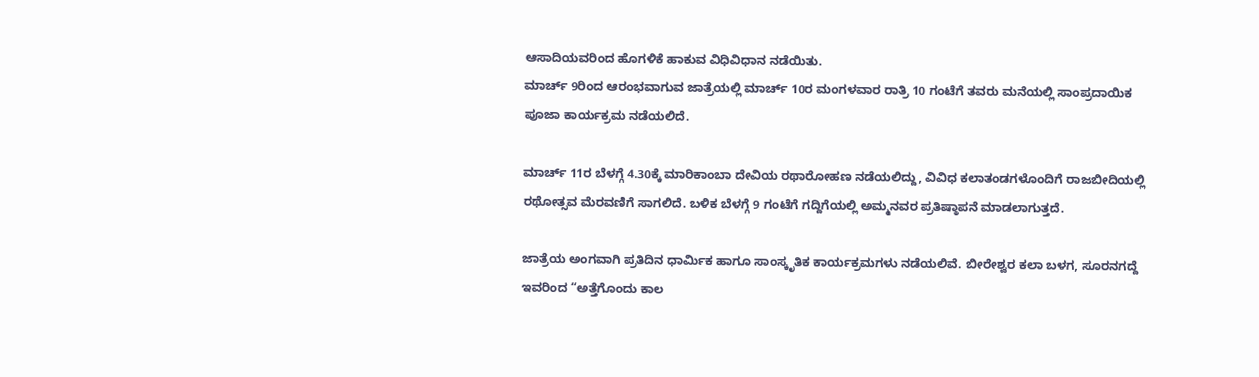ಆಸಾದಿಯವರಿಂದ ಹೊಗಳಿಕೆ ಹಾಕುವ ವಿಧಿವಿಧಾನ ನಡೆಯಿತು.
ಮಾರ್ಚ್ 9ರಿಂದ ಆರಂಭವಾಗುವ ಜಾತ್ರೆಯಲ್ಲಿ ಮಾರ್ಚ್ 10ರ ಮಂಗಳವಾರ ರಾತ್ರಿ 10 ಗಂಟೆಗೆ ತವರು ಮನೆಯಲ್ಲಿ ಸಾಂಪ್ರದಾಯಿಕ ಪೂಜಾ ಕಾರ್ಯಕ್ರಮ ನಡೆಯಲಿದೆ.

ಮಾರ್ಚ್ 11ರ ಬೆಳಗ್ಗೆ 4.30ಕ್ಕೆ ಮಾರಿಕಾಂಬಾ ದೇವಿಯ ರಥಾರೋಹಣ ನಡೆಯಲಿದ್ದು, ವಿವಿಧ ಕಲಾತಂಡಗಳೊಂದಿಗೆ ರಾಜಬೀದಿಯಲ್ಲಿ ರಥೋತ್ಸವ ಮೆರವಣಿಗೆ ಸಾಗಲಿದೆ. ಬಳಿಕ ಬೆಳಗ್ಗೆ 9 ಗಂಟೆಗೆ ಗದ್ದಿಗೆಯಲ್ಲಿ ಅಮ್ಮನವರ ಪ್ರತಿಷ್ಠಾಪನೆ ಮಾಡಲಾಗುತ್ತದೆ.

ಜಾತ್ರೆಯ ಅಂಗವಾಗಿ ಪ್ರತಿದಿನ ಧಾರ್ಮಿಕ ಹಾಗೂ ಸಾಂಸ್ಕೃತಿಕ ಕಾರ್ಯಕ್ರಮಗಳು ನಡೆಯಲಿವೆ. ಬೀರೇಶ್ವರ ಕಲಾ ಬಳಗ, ಸೂರನಗದ್ದೆ ಇವರಿಂದ “ಅತ್ತೆಗೊಂದು ಕಾಲ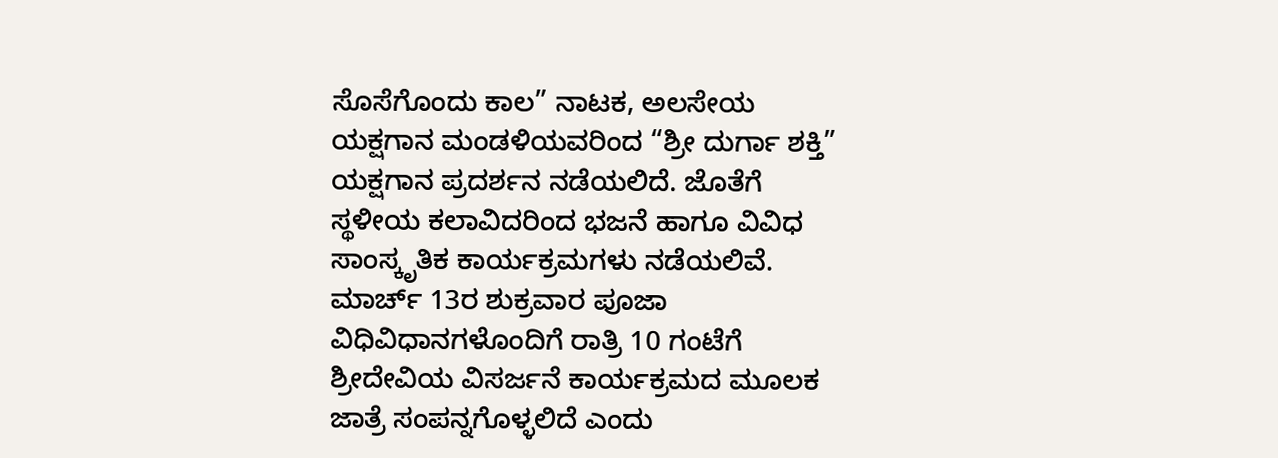ಸೊಸೆಗೊಂದು ಕಾಲ” ನಾಟಕ, ಅಲಸೇಯ ಯಕ್ಷಗಾನ ಮಂಡಳಿಯವರಿಂದ “ಶ್ರೀ ದುರ್ಗಾ ಶಕ್ತಿ” ಯಕ್ಷಗಾನ ಪ್ರದರ್ಶನ ನಡೆಯಲಿದೆ. ಜೊತೆಗೆ ಸ್ಥಳೀಯ ಕಲಾವಿದರಿಂದ ಭಜನೆ ಹಾಗೂ ವಿವಿಧ ಸಾಂಸ್ಕೃತಿಕ ಕಾರ್ಯಕ್ರಮಗಳು ನಡೆಯಲಿವೆ.
ಮಾರ್ಚ್ 13ರ ಶುಕ್ರವಾರ ಪೂಜಾ ವಿಧಿವಿಧಾನಗಳೊಂದಿಗೆ ರಾತ್ರಿ 10 ಗಂಟೆಗೆ ಶ್ರೀದೇವಿಯ ವಿಸರ್ಜನೆ ಕಾರ್ಯಕ್ರಮದ ಮೂಲಕ ಜಾತ್ರೆ ಸಂಪನ್ನಗೊಳ್ಳಲಿದೆ ಎಂದು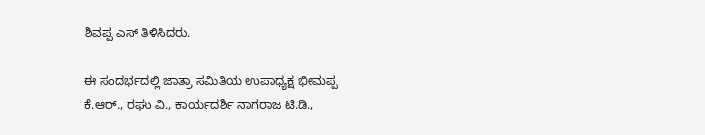ಶಿವಪ್ಪ ಎಸ್ ತಿಳಿಸಿದರು.

ಈ ಸಂದರ್ಭದಲ್ಲಿ ಜಾತ್ರಾ ಸಮಿತಿಯ ಉಪಾಧ್ಯಕ್ಷ ಭೀಮಪ್ಪ ಕೆ.ಆರ್., ರಘು ವಿ., ಕಾರ್ಯದರ್ಶಿ ನಾಗರಾಜ ಟಿ.ಡಿ.,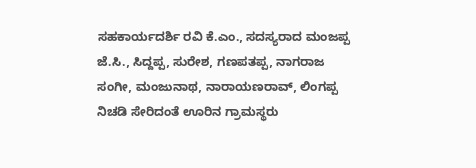ಸಹಕಾರ್ಯದರ್ಶಿ ರವಿ ಕೆ.ಎಂ., ಸದಸ್ಯರಾದ ಮಂಜಪ್ಪ ಜೆ.ಸಿ., ಸಿದ್ದಪ್ಪ, ಸುರೇಶ, ಗಣಪತಪ್ಪ, ನಾಗರಾಜ ಸಂಗೀ, ಮಂಜುನಾಥ, ನಾರಾಯಣರಾವ್, ಲಿಂಗಪ್ಪ ನಿಚಡಿ ಸೇರಿದಂತೆ ಊರಿನ ಗ್ರಾಮಸ್ಥರು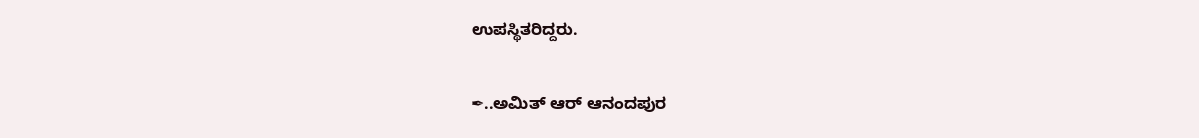ಉಪಸ್ಥಿತರಿದ್ದರು.

✒..ಅಮಿತ್ ಆರ್ ಆನಂದಪುರ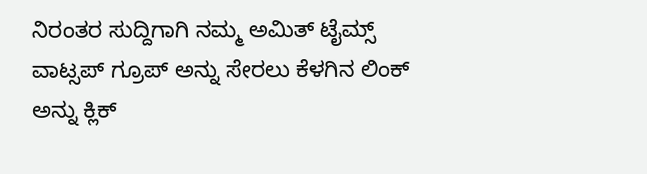ನಿರಂತರ ಸುದ್ದಿಗಾಗಿ ನಮ್ಮ ಅಮಿತ್ ಟೈಮ್ಸ್ ವಾಟ್ಸಪ್ ಗ್ರೂಪ್ ಅನ್ನು ಸೇರಲು ಕೆಳಗಿನ ಲಿಂಕ್ ಅನ್ನು ಕ್ಲಿಕ್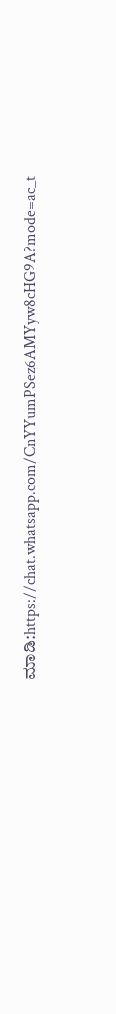ಮಾಡಿ:https://chat.whatsapp.com/CnYYumPSez6AMYyw8cHG9A?mode=ac_t